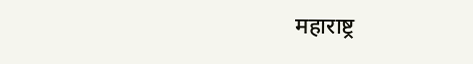महाराष्ट्र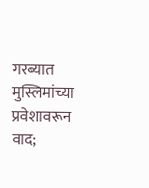गरब्यात मुस्लिमांच्या प्रवेशावरून वाद;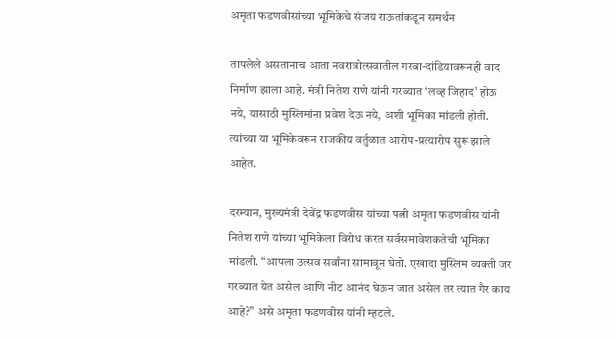अमृता फडणवीसांच्या भूमिकेचे संजय राऊतांकडून समर्थन

तापलेले असतानाच आता नवरात्रोत्सवातील गरबा-दांडियावरूनही वाद निर्माण झाला आहे. मंत्री नितेश राणे यांनी गरब्यात ‘लव्ह जिहाद’ होऊ नये, यासाठी मुस्लिमांना प्रवेश देऊ नये, अशी भूमिका मांडली होती. त्यांच्या या भूमिकेवरून राजकीय वर्तुळात आरोप-प्रत्यारोप सुरू झाले आहेत.

दरम्यान, मुख्यमंत्री देवेंद्र फडणवीस यांच्या पत्नी अमृता फडणवीस यांनी नितेश राणे यांच्या भूमिकेला विरोध करत सर्वसमावेशकतेची भूमिका मांडली. “आपला उत्सव सर्वांना सामावून घेतो. एखादा मुस्लिम व्यक्ती जर गरब्यात येत असेल आणि नीट आनंद घेऊन जात असेल तर त्यात गैर काय आहे?” असे अमृता फडणवीस यांनी म्हटले.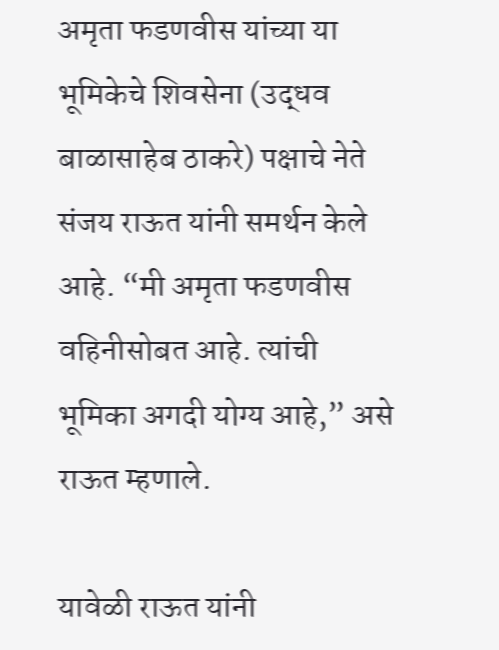अमृता फडणवीस यांच्या या भूमिकेचे शिवसेना (उद्धव बाळासाहेब ठाकरे) पक्षाचे नेते संजय राऊत यांनी समर्थन केले आहे. “मी अमृता फडणवीस वहिनीसोबत आहे. त्यांची भूमिका अगदी योग्य आहे,” असे राऊत म्हणाले.

यावेळी राऊत यांनी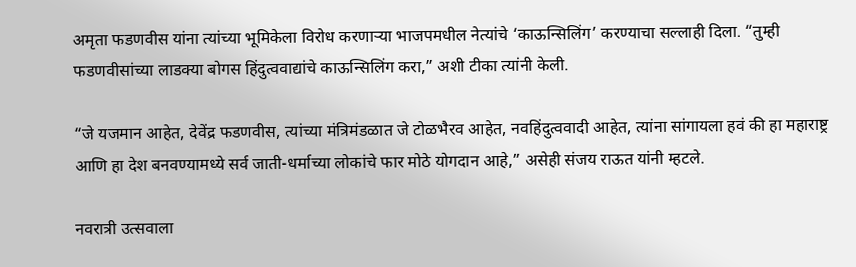अमृता फडणवीस यांना त्यांच्या भूमिकेला विरोध करणाऱ्या भाजपमधील नेत्यांचे ‘काऊन्सिलिंग’ करण्याचा सल्लाही दिला. “तुम्ही फडणवीसांच्या लाडक्या बोगस हिंदुत्ववाद्यांचे काऊन्सिलिंग करा,” अशी टीका त्यांनी केली.

“जे यजमान आहेत, देवेंद्र फडणवीस, त्यांच्या मंत्रिमंडळात जे टोळभैरव आहेत, नवहिंदुत्ववादी आहेत, त्यांना सांगायला हवं की हा महाराष्ट्र आणि हा देश बनवण्यामध्ये सर्व जाती-धर्माच्या लोकांचे फार मोठे योगदान आहे,” असेही संजय राऊत यांनी म्हटले.

नवरात्री उत्सवाला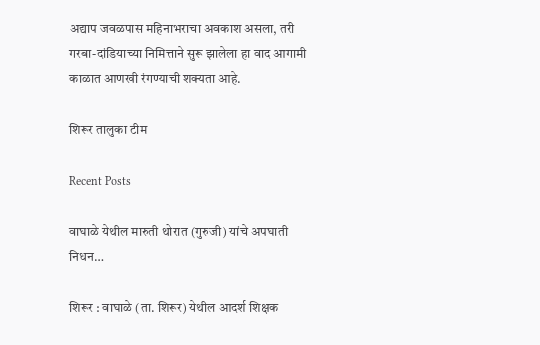अद्याप जवळपास महिनाभराचा अवकाश असला, तरी गरबा-दांडियाच्या निमित्ताने सुरू झालेला हा वाद आगामी काळात आणखी रंगण्याची शक्यता आहे.

शिरूर तालुका टीम

Recent Posts

वाघाळे येथील मारुती थोरात (गुरुजी) यांचे अपघाती निधन…

शिरूर : वाघाळे (ता. शिरूर) येथील आदर्श शिक्षक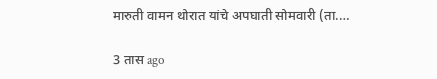मारुती वामन थोरात यांचे अपघाती सोमवारी (ता.…

3 तास ago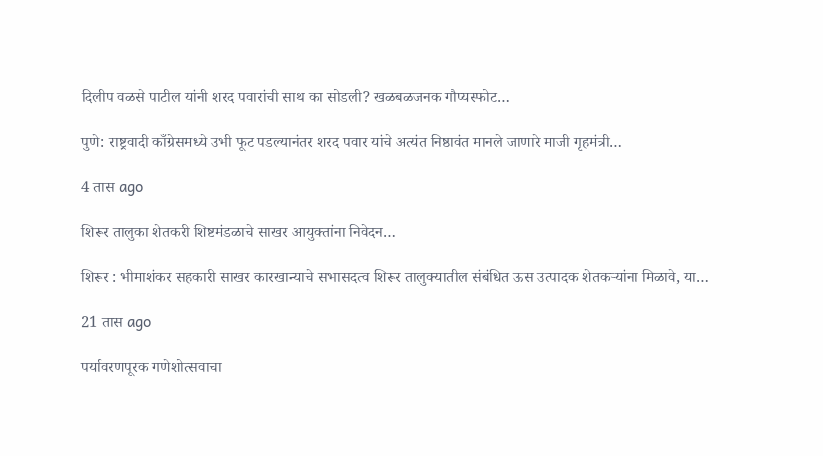दिलीप वळसे पाटील यांनी शरद पवारांची साथ का सोडली? खळबळजनक गौप्यस्फोट…

पुणे: राष्ट्रवादी काँग्रेसमध्ये उभी फूट पडल्यानंतर शरद पवार यांचे अत्यंत निष्ठावंत मानले जाणारे माजी गृहमंत्री…

4 तास ago

शिरूर तालुका शेतकरी शिष्टमंडळाचे साखर आयुक्तांना निवेदन…

शिरूर : भीमाशंकर सहकारी साखर कारखान्याचे सभासदत्व शिरूर तालुक्यातील संबंधित ऊस उत्पादक शेतकऱ्यांना मिळावे, या…

21 तास ago

पर्यावरणपूरक गणेशोत्सवाचा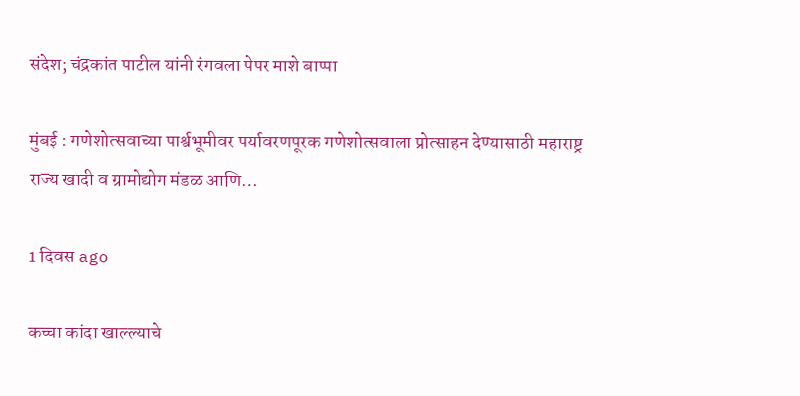संदेश; चंद्रकांत पाटील यांनी रंगवला पेपर माशे बाप्पा

मुंबई : गणेशोत्सवाच्या पार्श्वभूमीवर पर्यावरणपूरक गणेशोत्सवाला प्रोत्साहन देण्यासाठी महाराष्ट्र राज्य खादी व ग्रामोद्योग मंडळ आणि…

1 दिवस ago

कच्चा कांदा खाल्ल्याचे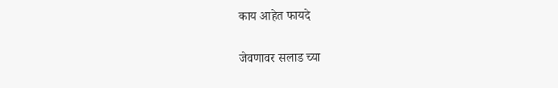काय आहेत फायदे

जेवणावर सलाड च्या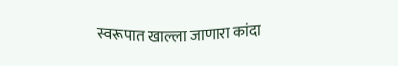स्वरूपात खाल्ला जाणारा कांदा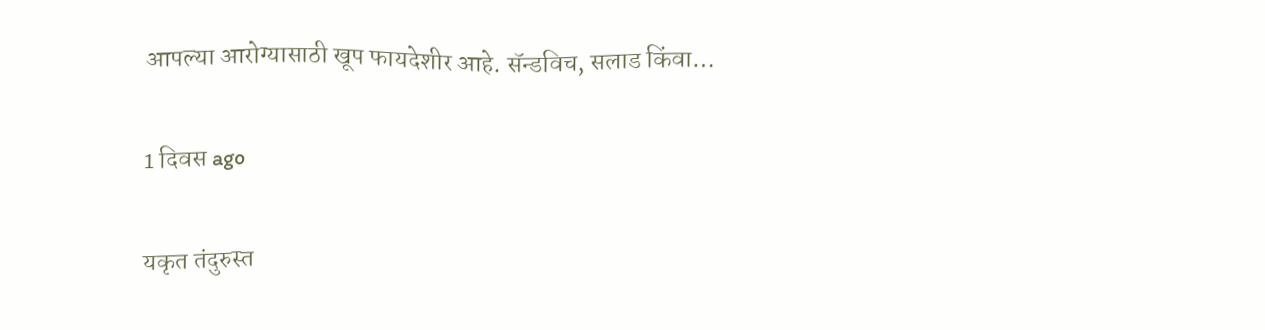आपल्या आरोग्यासाठी खूप फायदेशीर आहे. सॅन्डविच, सलाड किंवा…

1 दिवस ago

यकृत तंदुरुस्त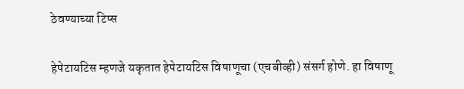ठेवण्याच्या टिप्स

हेपेटायटिस म्हणजे यकृतात हेपेटायटिस विषाणूचा (एचबीव्ही) संसर्ग होणे. हा विषाणू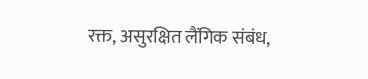रक्त, असुरक्षित लैंगिक संबंध,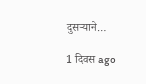दुसर्‍याने…

1 दिवस ago